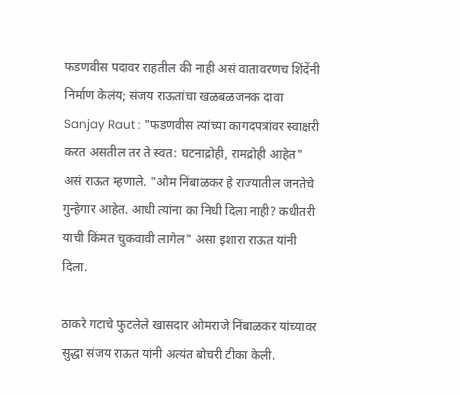फडणवीस पदावर राहतील की नाही असं वातावरणच शिंदेंनी निर्माण केलंय; संजय राऊतांचा खळबळजनक दावा
Sanjay Raut : "फडणवीस त्यांच्या कागदपत्रांवर स्वाक्षरी करत असतील तर ते स्वत: घटनाद्रोही, रामद्रोही आहेत" असं राऊत म्हणाले. "ओम निंबाळकर हे राज्यातील जनतेचे गुन्हेगार आहेत. आधी त्यांना का निधी दिला नाही? कधीतरी याची किंमत चुकवावी लागेल" असा इशारा राऊत यांनी दिला.

ठाकरे गटाचे फुटलेले खासदार ओमराजे निंबाळकर यांच्यावर सुद्धा संजय राऊत यांनी अत्यंत बोचरी टीका केली.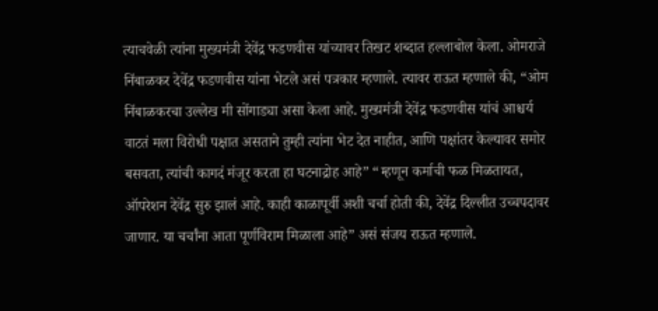त्याचवेळी त्यांना मुख्यमंत्री देवेंद्र फडणवीस यांच्यावर तिखट शब्दात हल्लाबोल केला. ओमराजे निंबाळकर देवेंद्र फडणवीस यांना भेटले असं पत्रकार म्हणाले. त्यावर राऊत म्हणाले की, “ओम निंबाळकरचा उल्लेख मी सोंगाड्या असा केला आहे. मुख्यमंत्री देवेंद्र फडणवीस यांचं आश्चर्य वाटतं मला विरोधी पक्षात असताने तुम्ही त्यांना भेट देत नाहीत, आणि पक्षांतर केल्यावर समोर बसवता, त्यांची कागदं मंजूर करता हा घटनाद्रोह आहे” “म्हणून कर्माची फळ मिळतायत, ऑपरेशन देवेंद्र सुरु झालं आहे. काही काळापूर्वी अशी चर्चा होती की, देवेंद्र दिल्लीत उच्चपदावर जाणार. या चर्चांना आता पूर्णविराम मिळाला आहे” असं संजय राऊत म्हणाले.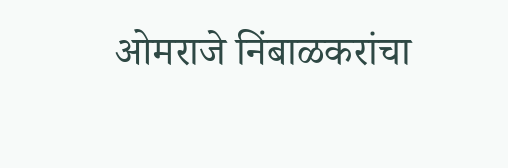ओमराजे निंबाळकरांचा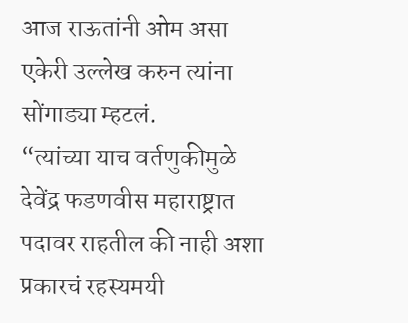आज राऊतांनी ओम असा एकेरी उल्लेख करुन त्यांना सोंगाड्या म्हटलं.
“त्यांच्या याच वर्तणुकीमुळे देवेंद्र फडणवीस महाराष्ट्रात पदावर राहतील की नाही अशा प्रकारचं रहस्यमयी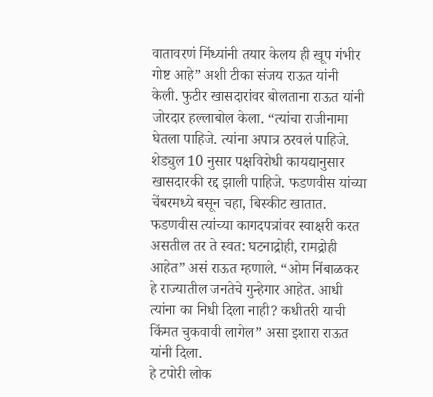वातावरणं मिंध्यांनी तयार केलय ही खूप गंभीर गोष्ट आहे” अशी टीका संजय राऊत यांनी केली. फुटीर खासदारांवर बोलताना राऊत यांनी जोरदार हल्लाबोल केला. “त्यांचा राजीनामा घेतला पाहिजे. त्यांना अपात्र ठरवलं पाहिजे. शेड्युल 10 नुसार पक्षविरोधी कायद्यानुसार खासदारकी रद्द झाली पाहिजे. फडणवीस यांच्या चेंबरमध्ये बसून चहा, बिस्कीट खातात. फडणवीस त्यांच्या कागदपत्रांवर स्वाक्षरी करत असतील तर ते स्वत: घटनाद्रोही, रामद्रोही आहेत” असं राऊत म्हणाले. “ओम निंबाळकर हे राज्यातील जनतेचे गुन्हेगार आहेत. आधी त्यांना का निधी दिला नाही? कधीतरी याची किंमत चुकवावी लागेल” असा इशारा राऊत यांनी दिला.
हे टपोरी लोक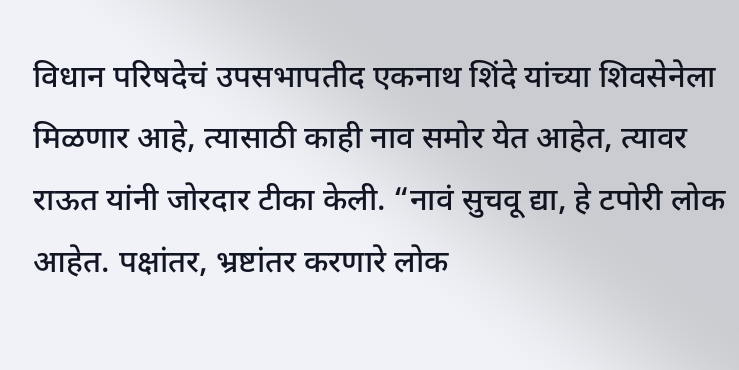विधान परिषदेचं उपसभापतीद एकनाथ शिंदे यांच्या शिवसेनेला मिळणार आहे, त्यासाठी काही नाव समोर येत आहेत, त्यावर राऊत यांनी जोरदार टीका केली. “नावं सुचवू द्या, हे टपोरी लोक आहेत. पक्षांतर, भ्रष्टांतर करणारे लोक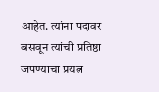आहेत. त्यांना पदावर बसवून त्यांची प्रतिष्ठा जपण्याचा प्रयत्न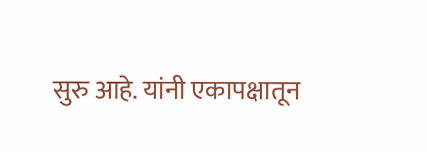सुरु आहे. यांनी एकापक्षातून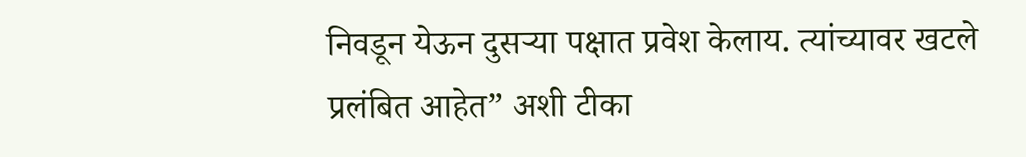निवडून येऊन दुसऱ्या पक्षात प्रवेश केलाय. त्यांच्यावर खटले प्रलंबित आहेत” अशी टीका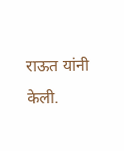राऊत यांनी केली.